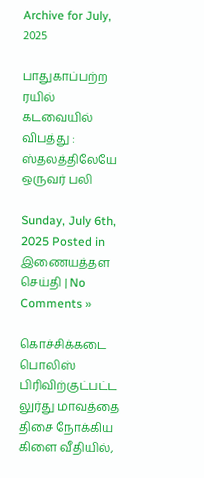Archive for July, 2025

பாதுகாப்பற்ற ரயில் கடவையில் விபத்து : ஸ்தலத்திலேயே ஒருவர் பலி

Sunday, July 6th, 2025 Posted in இணையத்தள செய்தி | No Comments »

கொச்சிக்கடை பொலிஸ் பிரிவிற்குட்பட்ட லுர்து மாவத்தை திசை நோக்கிய கிளை வீதியில்,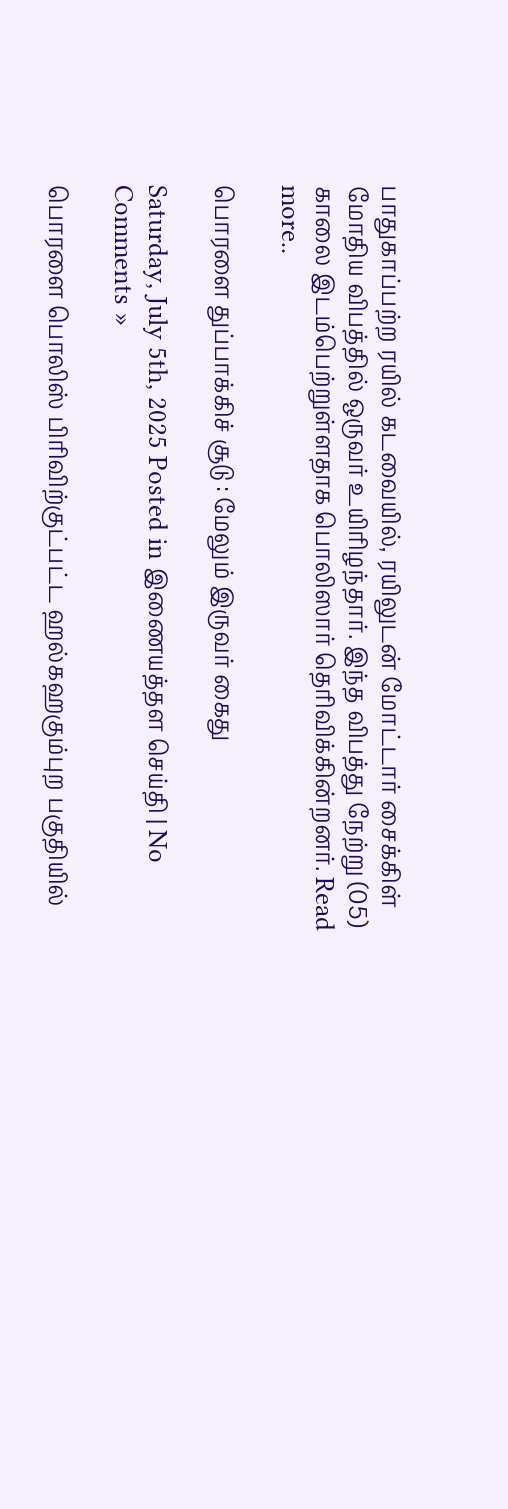பாதுகாப்பற்ற ரயில் கடவையில், ரயிலுடன் மோட்டார் சைக்கிள் மோதிய விபத்தில் ஒருவர் உயிரிழந்தார். இந்த விபத்து நேற்று (05) காலை இடம்பெற்றுள்ளதாக பொலிஸார் தெரிவிக்கின்றனர். Read more..

பொரளை துப்பாக்கிச் சூடு : மேலும் இருவர் கைது

Saturday, July 5th, 2025 Posted in இணையத்தள செய்தி | No Comments »

பொரளை பொலிஸ் பிரிவிற்குட்பட்ட ஹல்கஹகும்புற பகுதியில்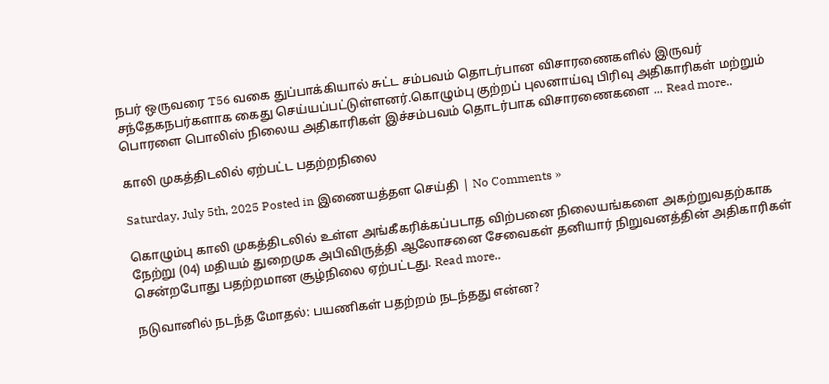நபர் ஒருவரை T56 வகை துப்பாக்கியால் சுட்ட சம்பவம் தொடர்பான விசாரணைகளில் இருவர் சந்தேகநபர்களாக கைது செய்யப்பட்டுள்ளனர்.கொழும்பு குற்றப் புலனாய்வு பிரிவு அதிகாரிகள் மற்றும் பொரளை பொலிஸ் நிலைய அதிகாரிகள் இச்சம்பவம் தொடர்பாக விசாரணைகளை ... Read more..

காலி முகத்திடலில் ஏற்பட்ட பதற்றநிலை

Saturday, July 5th, 2025 Posted in இணையத்தள செய்தி | No Comments »

கொழும்பு காலி முகத்திடலில் உள்ள அங்கீகரிக்கப்படாத விற்பனை நிலையங்களை அகற்றுவதற்காக நேற்று (04) மதியம் துறைமுக அபிவிருத்தி ஆலோசனை சேவைகள் தனியார் நிறுவனத்தின் அதிகாரிகள் சென்றபோது பதற்றமான சூழ்நிலை ஏற்பட்டது. Read more..

நடுவானில் நடந்த மோதல்: பயணிகள் பதற்றம் நடந்தது என்ன?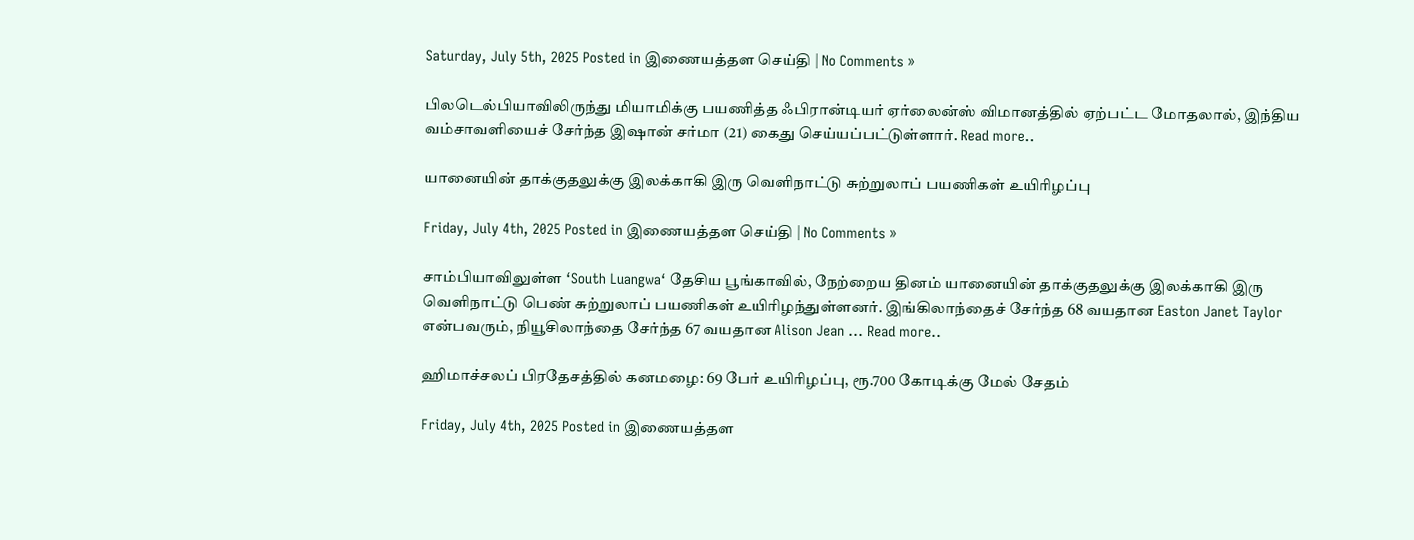Saturday, July 5th, 2025 Posted in இணையத்தள செய்தி | No Comments »

பிலடெல்பியாவிலிருந்து மியாமிக்கு பயணித்த ஃபிரான்டியர் ஏர்லைன்ஸ் விமானத்தில் ஏற்பட்ட மோதலால், இந்திய வம்சாவளியைச் சேர்ந்த இஷான் சர்மா (21) கைது செய்யப்பட்டுள்ளார். Read more..

யானையின் தாக்குதலுக்கு இலக்காகி இரு வௌிநாட்டு சுற்றுலாப் பயணிகள் உயிரிழப்பு

Friday, July 4th, 2025 Posted in இணையத்தள செய்தி | No Comments »

சாம்பியாவிலுள்ள ‘South Luangwa‘ தேசிய பூங்காவில், நேற்றைய தினம் யானையின் தாக்குதலுக்கு இலக்காகி இரு வெளிநாட்டு பெண் சுற்றுலாப் பயணிகள் உயிரிழந்துள்ளனர். இங்கிலாந்தைச் சேர்ந்த 68 வயதான Easton Janet Taylor என்பவரும், நியூசிலாந்தை சேர்ந்த 67 வயதான Alison Jean ... Read more..

ஹிமாச்சலப் பிரதேசத்தில் கனமழை: 69 பேர் உயிரிழப்பு, ரூ.700 கோடிக்கு மேல் சேதம்

Friday, July 4th, 2025 Posted in இணையத்தள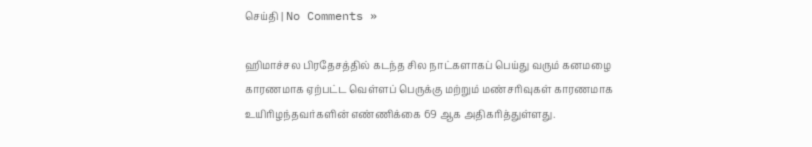செய்தி | No Comments »

ஹிமாச்சல பிரதேசத்தில் கடந்த சில நாட்களாகப் பெய்து வரும் கனமழை காரணமாக ஏற்பட்ட வெள்ளப் பெருக்கு மற்றும் மண்சரிவுகள் காரணமாக உயிரிழந்தவர்களின் எண்ணிக்கை 69 ஆக அதிகரித்துள்ளது.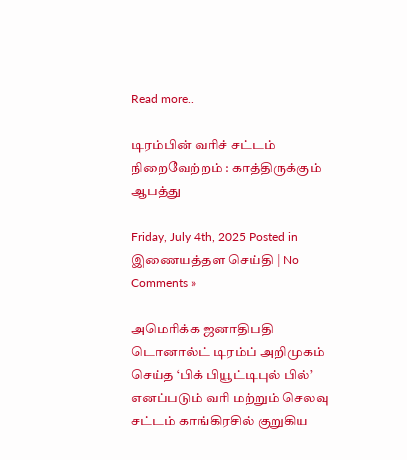Read more..

டிரம்பின் வரிச் சட்டம் நிறைவேற்றம் : காத்திருக்கும் ஆபத்து

Friday, July 4th, 2025 Posted in இணையத்தள செய்தி | No Comments »

அமெரிக்க ஜனாதிபதி டொனால்ட் டிரம்ப் அறிமுகம் செய்த ‘பிக் பியூட்டிபுல் பில்’ எனப்படும் வரி மற்றும் செலவு சட்டம் காங்கிரசில் குறுகிய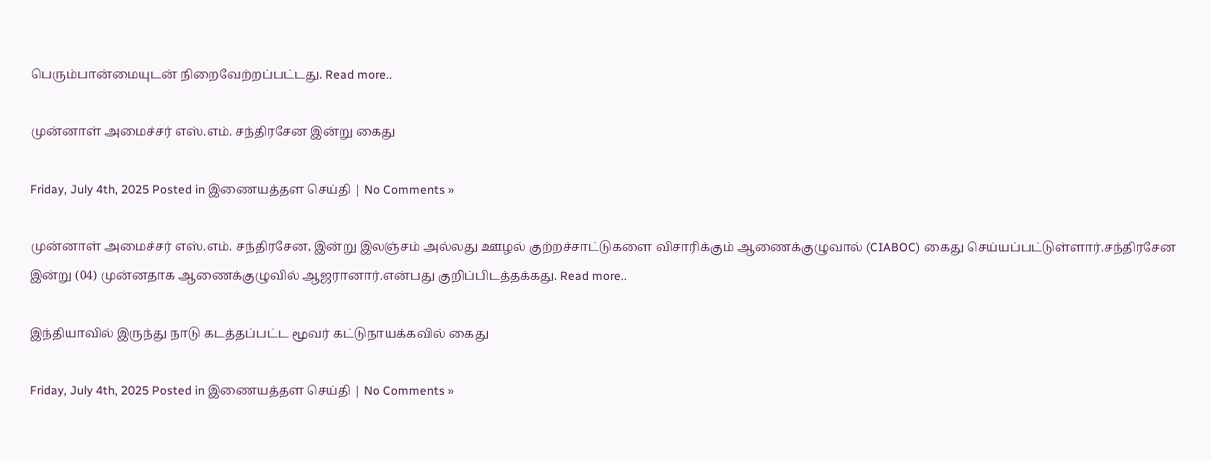பெரும்பான்மையுடன் நிறைவேற்றப்பட்டது. Read more..

முன்னாள் அமைச்சர் எஸ்.எம். சந்திரசேன இன்று கைது

Friday, July 4th, 2025 Posted in இணையத்தள செய்தி | No Comments »

முன்னாள் அமைச்சர் எஸ்.எம். சந்திரசேன, இன்று இலஞ்சம் அல்லது ஊழல் குற்றச்சாட்டுகளை விசாரிக்கும் ஆணைக்குழுவால் (CIABOC) கைது செய்யப்பட்டுள்ளார்.சந்திரசேன இன்று (04) முன்னதாக ஆணைக்குழுவில் ஆஜரானார்.என்பது குறிப்பிடத்தக்கது. Read more..

இந்தியாவில் இருந்து நாடு கடத்தப்பட்ட மூவர் கட்டுநாயக்கவில் கைது

Friday, July 4th, 2025 Posted in இணையத்தள செய்தி | No Comments »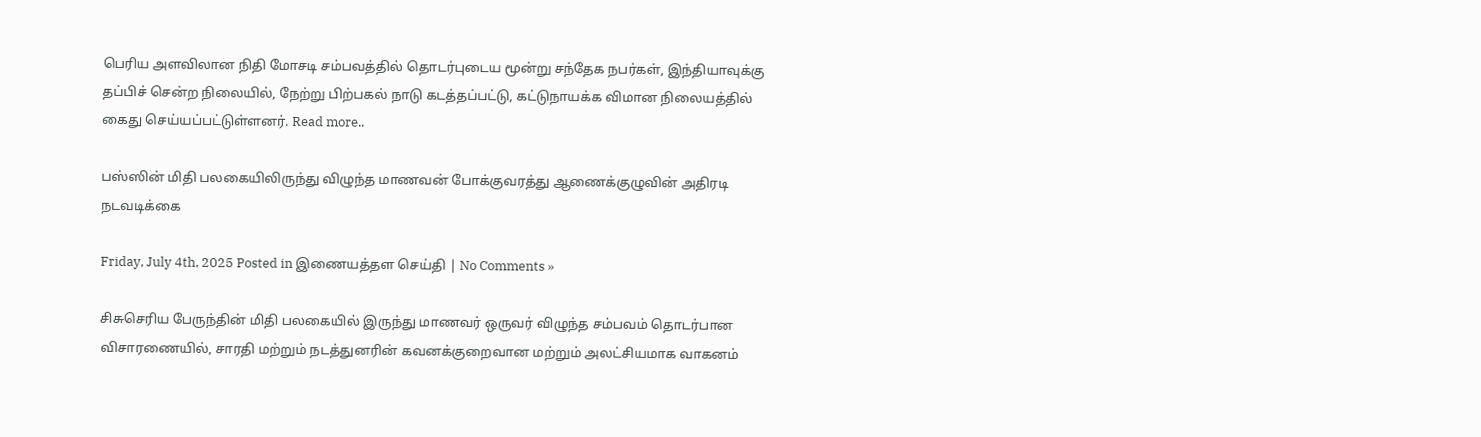பெரிய அளவிலான நிதி மோசடி சம்பவத்தில் தொடர்புடைய மூன்று சந்தேக நபர்கள், இந்தியாவுக்கு தப்பிச் சென்ற நிலையில், நேற்று பிற்பகல் நாடு கடத்தப்பட்டு, கட்டுநாயக்க விமான நிலையத்தில் கைது செய்யப்பட்டுள்ளனர். Read more..

பஸ்ஸின் மிதி பலகையிலிருந்து விழுந்த மாணவன் போக்குவரத்து ஆணைக்குழுவின் அதிரடி நடவடிக்கை

Friday, July 4th, 2025 Posted in இணையத்தள செய்தி | No Comments »

சிசுசெரிய பேருந்தின் மிதி பலகையில் இருந்து மாணவர் ஒருவர் விழுந்த சம்பவம் தொடர்பான விசாரணையில், சாரதி மற்றும் நடத்துனரின் கவனக்குறைவான மற்றும் அலட்சியமாக வாகனம்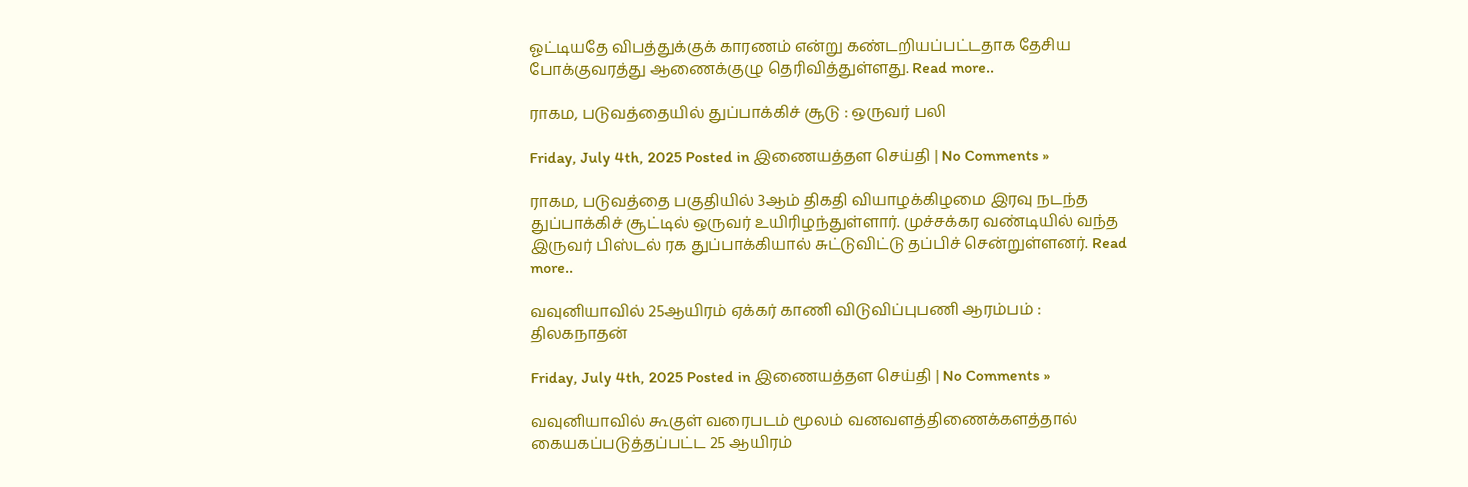ஓட்டியதே விபத்துக்குக் காரணம் என்று கண்டறியப்பட்டதாக தேசிய போக்குவரத்து ஆணைக்குழு தெரிவித்துள்ளது. Read more..

ராகம, படுவத்தையில் துப்பாக்கிச் சூடு : ஒருவர் பலி

Friday, July 4th, 2025 Posted in இணையத்தள செய்தி | No Comments »

ராகம, படுவத்தை பகுதியில் 3ஆம் திகதி வியாழக்கிழமை இரவு நடந்த துப்பாக்கிச் சூட்டில் ஒருவர் உயிரிழந்துள்ளார். முச்சக்கர வண்டியில் வந்த இருவர் பிஸ்டல் ரக துப்பாக்கியால் சுட்டுவிட்டு தப்பிச் சென்றுள்ளனர். Read more..

வவுனியாவில் 25ஆயிரம் ஏக்கர் காணி விடுவிப்புபணி ஆரம்பம் : திலகநாதன்

Friday, July 4th, 2025 Posted in இணையத்தள செய்தி | No Comments »

வவுனியாவில் கூகுள் வரைபடம் மூலம் வனவளத்திணைக்களத்தால் கையகப்படுத்தப்பட்ட 25 ஆயிரம்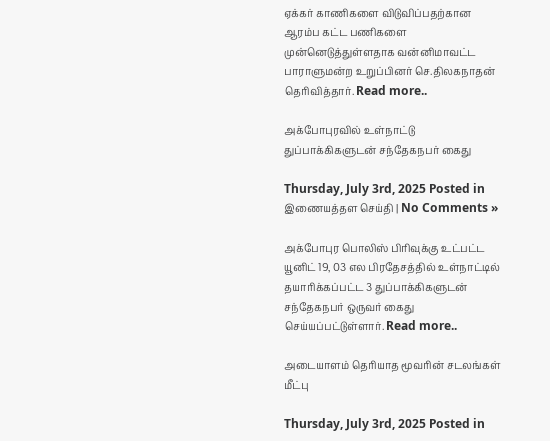ஏக்கர் காணிகளை விடுவிப்பதற்கான ஆரம்ப கட்ட பணிகளை முன்னெடுத்துள்ளதாக வன்னிமாவட்ட பாராளுமன்ற உறுப்பினர் செ.திலகநாதன் தெரிவித்தார். Read more..

அக்போபுரவில் உள்நாட்டு துப்பாக்கிகளுடன் சந்தேகநபர் கைது

Thursday, July 3rd, 2025 Posted in இணையத்தள செய்தி | No Comments »

அக்போபுர பொலிஸ் பிரிவுக்கு உட்பட்ட யூனிட் 19, 03 எல பிரதேசத்தில் உள்நாட்டில் தயாரிக்கப்பட்ட 3 துப்பாக்கிகளுடன் சந்தேகநபர் ஒருவர் கைது செய்யப்பட்டுள்ளார். Read more..

அடையாளம் தெரியாத மூவரின் சடலங்கள் மீட்பு

Thursday, July 3rd, 2025 Posted in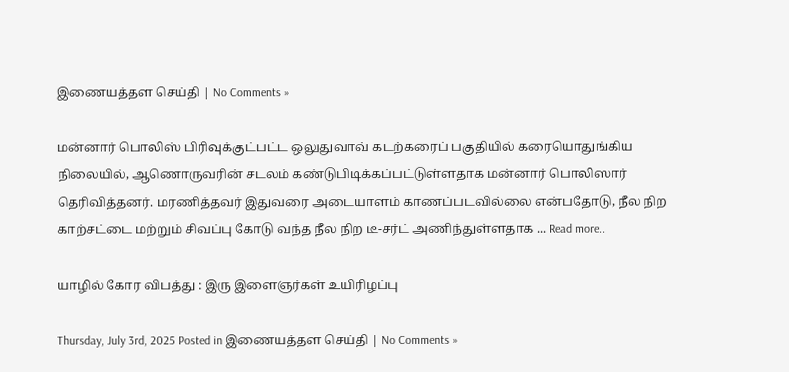இணையத்தள செய்தி | No Comments »

மன்னார் பொலிஸ் பிரிவுக்குட்பட்ட ஒலுதுவாவ் கடற்கரைப் பகுதியில் கரையொதுங்கிய நிலையில், ஆணொருவரின் சடலம் கண்டுபிடிக்கப்பட்டுள்ளதாக மன்னார் பொலிஸார் தெரிவித்தனர். மரணித்தவர் இதுவரை அடையாளம் காணப்படவில்லை என்பதோடு, நீல நிற காற்சட்டை மற்றும் சிவப்பு கோடு வந்த நீல நிற டீ-சர்ட் அணிந்துள்ளதாக ... Read more..

யாழில் கோர விபத்து : இரு இளைஞர்கள் உயிரிழப்பு

Thursday, July 3rd, 2025 Posted in இணையத்தள செய்தி | No Comments »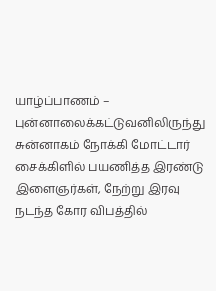யாழ்ப்பாணம் – புன்னாலைக்கட்டுவனிலிருந்து சுன்னாகம் நோக்கி மோட்டார் சைக்கிளில் பயணித்த இரண்டு இளைஞர்கள், நேற்று இரவு நடந்த கோர விபத்தில்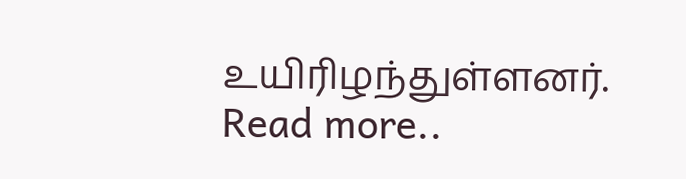உயிரிழந்துள்ளனர். Read more..